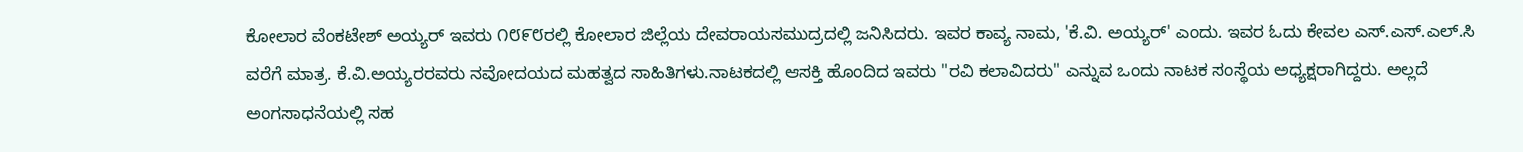ಕೋಲಾರ ವೆಂಕಟೇಶ್ ಅಯ್ಯರ್ ಇವರು ೧೮೯೮ರಲ್ಲಿ ಕೋಲಾರ ಜಿಲ್ಲೆಯ ದೇವರಾಯಸಮುದ್ರದಲ್ಲಿ ಜನಿಸಿದರು. ಇವರ ಕಾವ್ಯ ನಾಮ, 'ಕೆ.ವಿ. ಅಯ್ಯರ್' ಎಂದು. ಇವರ ಓದು ಕೇವಲ ಎಸ್.ಎಸ್.ಎಲ್.ಸಿ ವರೆಗೆ ಮಾತ್ರ. ಕೆ.ವಿ.ಅಯ್ಯರರವರು ನವೋದಯದ ಮಹತ್ವದ ಸಾಹಿತಿಗಳು.ನಾಟಕದಲ್ಲಿ ಆಸಕ್ತಿ ಹೊಂದಿದ ಇವರು "ರವಿ ಕಲಾವಿದರು" ಎನ್ನುವ ಒಂದು ನಾಟಕ ಸಂಸ್ಥೆಯ ಅಧ್ಯಕ್ಷರಾಗಿದ್ದರು. ಅಲ್ಲದೆ ಅಂಗಸಾಧನೆಯಲ್ಲಿ ಸಹ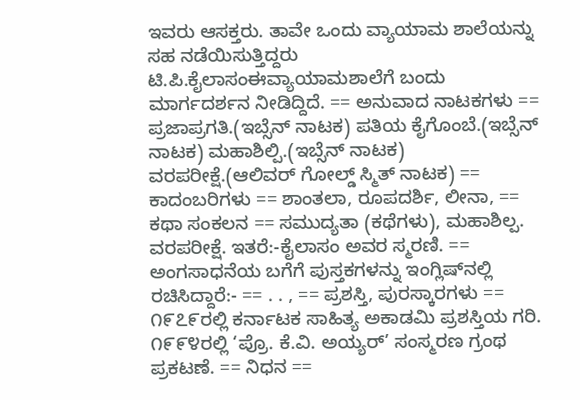ಇವರು ಆಸಕ್ತರು. ತಾವೇ ಒಂದು ವ್ಯಾಯಾಮ ಶಾಲೆಯನ್ನು ಸಹ ನಡೆಯಿಸುತ್ತಿದ್ದರು ಟಿ.ಪಿ.ಕೈಲಾಸಂಈವ್ಯಾಯಾಮಶಾಲೆಗೆ ಬಂದು ಮಾರ್ಗದರ್ಶನ ನೀಡಿದ್ದಿದೆ. == ಅನುವಾದ ನಾಟಕಗಳು == ಪ್ರಜಾಪ್ರಗತಿ.(ಇಬ್ಸೆನ್ ನಾಟಕ) ಪತಿಯ ಕೈಗೊಂಬೆ.(ಇಬ್ಸೆನ್ ನಾಟಕ) ಮಹಾಶಿಲ್ಪಿ.(ಇಬ್ಸೆನ್ ನಾಟಕ) ವರಪರೀಕ್ಷೆ.(ಆಲಿವರ್ ಗೋಲ್ಡ್ ಸ್ಮಿತ್ ನಾಟಕ) == ಕಾದಂಬರಿಗಳು == ಶಾಂತಲಾ, ರೂಪದರ್ಶಿ, ಲೀನಾ, == ಕಥಾ ಸಂಕಲನ == ಸಮುದ್ಯತಾ (ಕಥೆಗಳು), ಮಹಾಶಿಲ್ಪ. ವರಪರೀಕ್ಷೆ. ಇತರೆ:-ಕೈಲಾಸಂ ಅವರ ಸ್ಮರಣಿ. == ಅಂಗಸಾಧನೆಯ ಬಗೆಗೆ ಪುಸ್ತಕಗಳನ್ನು ಇಂಗ್ಲಿಷ್‍ನಲ್ಲಿ ರಚಿಸಿದ್ದಾರೆ:- == . . , == ಪ್ರಶಸ್ತಿ, ಪುರಸ್ಕಾರಗಳು == ೧೯೭೯ರಲ್ಲಿ ಕರ್ನಾಟಕ ಸಾಹಿತ್ಯ ಅಕಾಡಮಿ ಪ್ರಶಸ್ತಿಯ ಗರಿ. ೧೯೯೪ರಲ್ಲಿ ‘ಪ್ರೊ. ಕೆ.ವಿ. ಅಯ್ಯರ್’ ಸಂಸ್ಮರಣ ಗ್ರಂಥ ಪ್ರಕಟಣೆ. == ನಿಧನ ==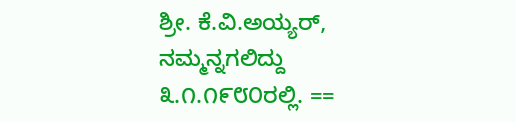ಶ್ರೀ. ಕೆ.ವಿ.ಅಯ್ಯರ್, ನಮ್ಮನ್ನಗಲಿದ್ದು ೩.೧.೧೯೮೦ರಲ್ಲಿ. ==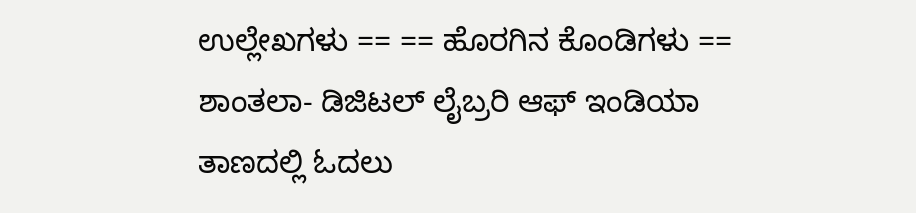ಉಲ್ಲೇಖಗಳು == == ಹೊರಗಿನ ಕೊಂಡಿಗಳು == ಶಾಂತಲಾ- ಡಿಜಿಟಲ್ ಲೈಬ್ರರಿ ಆಫ್ ಇಂಡಿಯಾ ತಾಣದಲ್ಲಿ ಓದಲು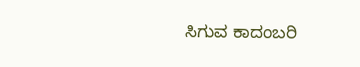ಸಿಗುವ ಕಾದಂಬರಿ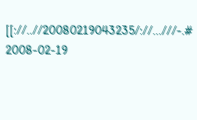[[://..//20080219043235/://...///-.# 2008-02-19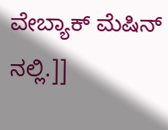ವೇಬ್ಯಾಕ್ ಮೆಷಿನ್ ನಲ್ಲಿ.]]